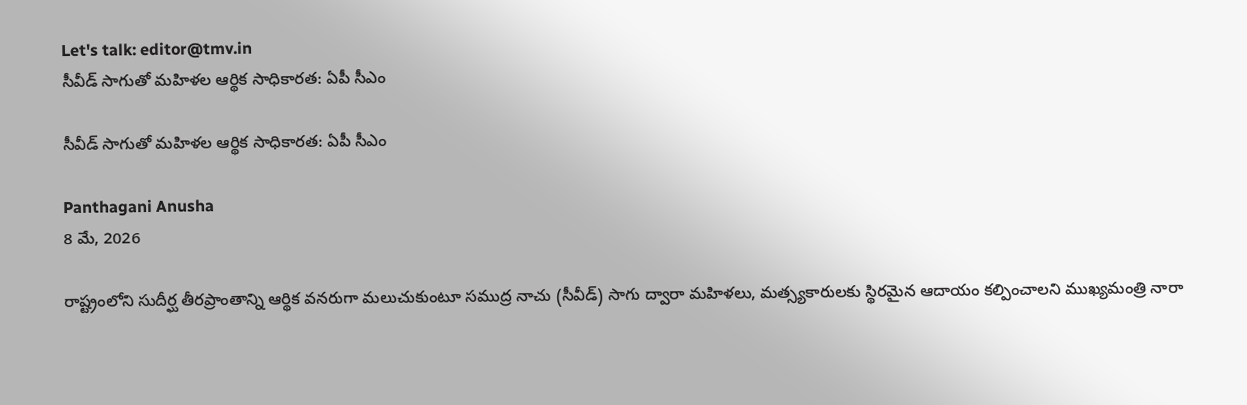Let's talk: editor@tmv.in
సీవీడ్ సాగుతో మహిళల ఆర్థిక సాధికారత: ఏపీ సీఎం

సీవీడ్ సాగుతో మహిళల ఆర్థిక సాధికారత: ఏపీ సీఎం

Panthagani Anusha
8 మే, 2026

రాష్ట్రంలోని సుదీర్ఘ తీరప్రాంతాన్ని ఆర్థిక వనరుగా మలుచుకుంటూ సముద్ర నాచు (సీవీడ్) సాగు ద్వారా మహిళలు, మత్స్యకారులకు స్థిరమైన ఆదాయం కల్పించాలని ముఖ్యమంత్రి నారా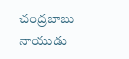చంద్రబాబు నాయుడు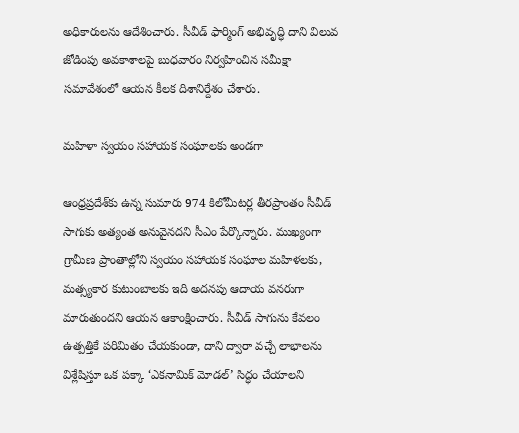అధికారులను ఆదేశించారు. సీవీడ్ ఫార్మింగ్ అభివృద్ధి దాని విలువ జోడింపు అవకాశాలపై బుధవారం నిర్వహించిన సమీక్షా సమావేశంలో ఆయన కీలక దిశానిర్దేశం చేశారు.

మహిళా స్వయం సహాయక సంఘాలకు అండగా

ఆంధ్రప్రదేశ్‌కు ఉన్న సుమారు 974 కిలోమీటర్ల తీరప్రాంతం సీవీడ్ సాగుకు అత్యంత అనువైనదని సీఎం పేర్కొన్నారు. ముఖ్యంగా గ్రామీణ ప్రాంతాల్లోని స్వయం సహాయక సంఘాల మహిళలకు, మత్స్యకార కుటుంబాలకు ఇది అదనపు ఆదాయ వనరుగా మారుతుందని ఆయన ఆకాంక్షించారు. సీవీడ్ సాగును కేవలం ఉత్పత్తికే పరిమితం చేయకుండా, దాని ద్వారా వచ్చే లాభాలను విశ్లేషిస్తూ ఒక పక్కా ‘ఎకనామిక్ మోడల్’ సిద్ధం చేయాలని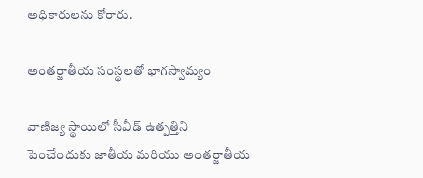అధికారులను కోరారు.

అంతర్జాతీయ సంస్థలతో భాగస్వామ్యం

వాణిజ్య స్థాయిలో సీవీడ్ ఉత్పత్తిని పెంచేందుకు జాతీయ మరియు అంతర్జాతీయ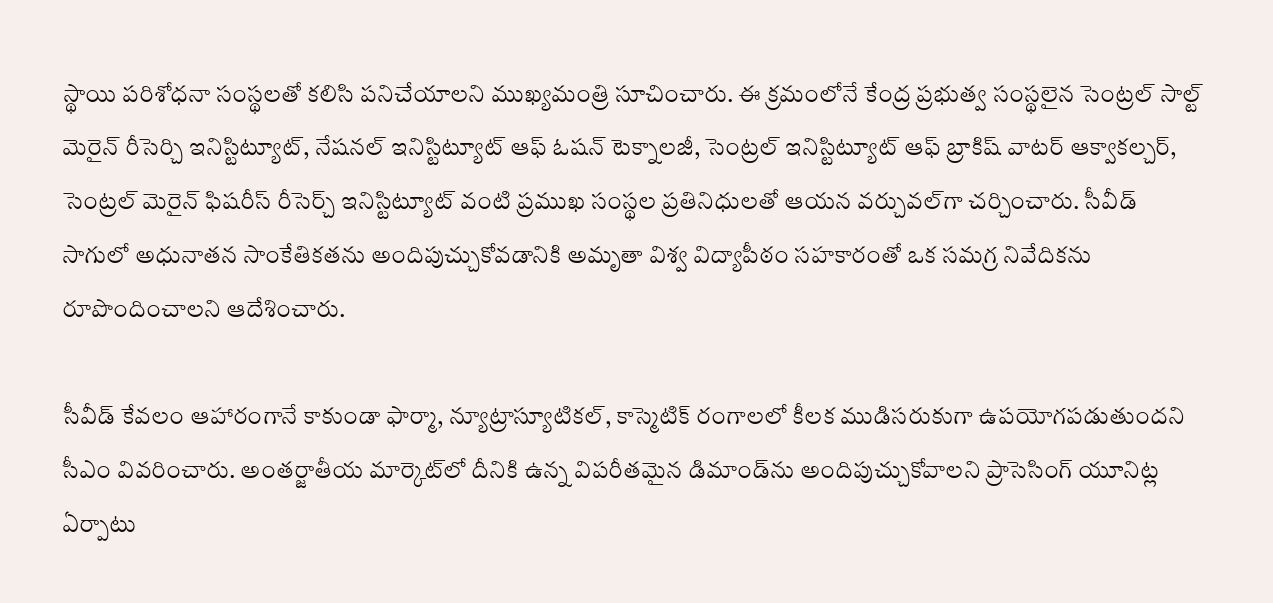స్థాయి పరిశోధనా సంస్థలతో కలిసి పనిచేయాలని ముఖ్యమంత్రి సూచించారు. ఈ క్రమంలోనే కేంద్ర ప్రభుత్వ సంస్థలైన సెంట్రల్ సాల్ట్ మెరైన్ రీసెర్చి ఇనిస్టిట్యూట్, నేషనల్ ఇనిస్టిట్యూట్ ఆఫ్ ఓషన్ టెక్నాలజీ, సెంట్రల్ ఇనిస్టిట్యూట్ ఆఫ్ బ్రాకిష్ వాటర్ ఆక్వాకల్చర్, సెంట్రల్ మెరైన్ ఫిషరీస్ రీసెర్చ్ ఇనిస్టిట్యూట్ వంటి ప్రముఖ సంస్థల ప్రతినిధులతో ఆయన వర్చువల్‌గా చర్చించారు. సీవీడ్ సాగులో అధునాతన సాంకేతికతను అందిపుచ్చుకోవడానికి అమృతా విశ్వ విద్యాపీఠం సహకారంతో ఒక సమగ్ర నివేదికను రూపొందించాలని ఆదేశించారు.

సీవీడ్ కేవలం ఆహారంగానే కాకుండా ఫార్మా, న్యూట్రాస్యూటికల్, కాస్మెటిక్ రంగాలలో కీలక ముడిసరుకుగా ఉపయోగపడుతుందని సీఎం వివరించారు. అంతర్జాతీయ మార్కెట్‌లో దీనికి ఉన్న విపరీతమైన డిమాండ్‌ను అందిపుచ్చుకోవాలని ప్రాసెసింగ్ యూనిట్ల ఏర్పాటు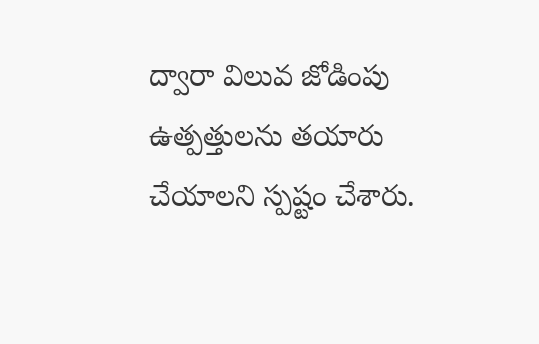ద్వారా విలువ జోడింపు ఉత్పత్తులను తయారు చేయాలని స్పష్టం చేశారు.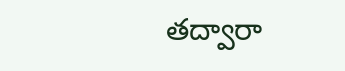తద్వారా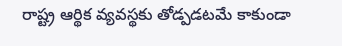రాష్ట్ర ఆర్థిక వ్యవస్థకు తోడ్పడటమే కాకుండా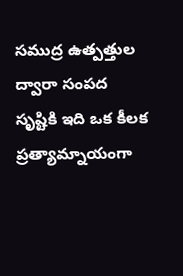సముద్ర ఉత్పత్తుల ద్వారా సంపద సృష్టికి ఇది ఒక కీలక ప్రత్యామ్నాయంగా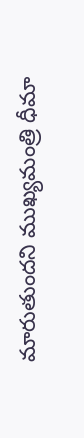మారుతుందని ముఖ్యమంత్రి ధీమా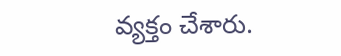వ్యక్తం చేశారు.